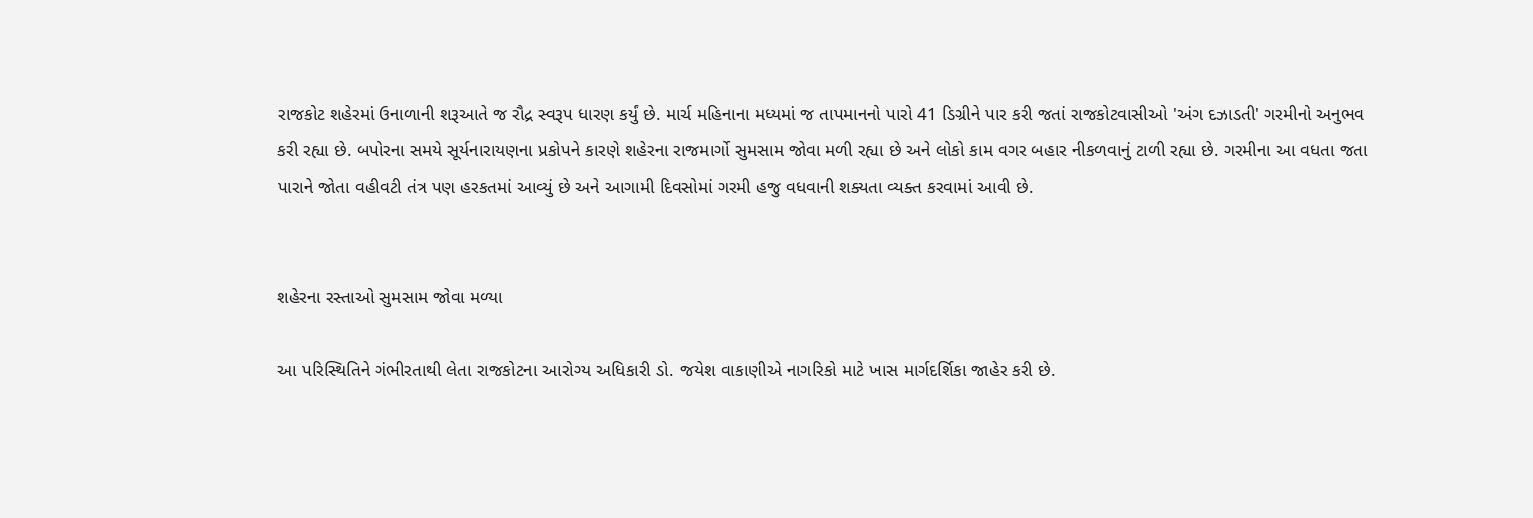રાજકોટ શહેરમાં ઉનાળાની શરૂઆતે જ રૌદ્ર સ્વરૂપ ધારણ કર્યું છે. માર્ચ મહિનાના મધ્યમાં જ તાપમાનનો પારો 41 ડિગ્રીને પાર કરી જતાં રાજકોટવાસીઓ 'અંગ દઝાડતી' ગરમીનો અનુભવ કરી રહ્યા છે. બપોરના સમયે સૂર્યનારાયણના પ્રકોપને કારણે શહેરના રાજમાર્ગો સુમસામ જોવા મળી રહ્યા છે અને લોકો કામ વગર બહાર નીકળવાનું ટાળી રહ્યા છે. ગરમીના આ વધતા જતા પારાને જોતા વહીવટી તંત્ર પણ હરકતમાં આવ્યું છે અને આગામી દિવસોમાં ગરમી હજુ વધવાની શક્યતા વ્યક્ત કરવામાં આવી છે.


શહેરના રસ્તાઓ સુમસામ જોવા મળ્યા

આ પરિસ્થિતિને ગંભીરતાથી લેતા રાજકોટના આરોગ્ય અધિકારી ડો. જયેશ વાકાણીએ નાગરિકો માટે ખાસ માર્ગદર્શિકા જાહેર કરી છે.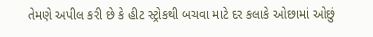તેમણે અપીલ કરી છે કે હીટ સ્ટ્રોકથી બચવા માટે દર કલાકે ઓછામાં ઓછું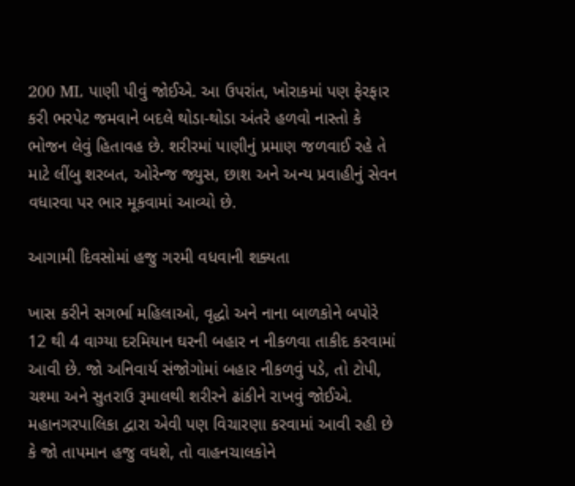200 ML પાણી પીવું જોઈએ. આ ઉપરાંત, ખોરાકમાં પણ ફેરફાર કરી ભરપેટ જમવાને બદલે થોડા-થોડા અંતરે હળવો નાસ્તો કે ભોજન લેવું હિતાવહ છે. શરીરમાં પાણીનું પ્રમાણ જળવાઈ રહે તે માટે લીંબુ શરબત, ઓરેન્જ જ્યુસ, છાશ અને અન્ય પ્રવાહીનું સેવન વધારવા પર ભાર મૂકવામાં આવ્યો છે.

આગામી દિવસોમાં હજુ ગરમી વધવાની શક્યતા

ખાસ કરીને સગર્ભા મહિલાઓ, વૃદ્ધો અને નાના બાળકોને બપોરે 12 થી 4 વાગ્યા દરમિયાન ઘરની બહાર ન નીકળવા તાકીદ કરવામાં આવી છે. જો અનિવાર્ય સંજોગોમાં બહાર નીકળવું પડે, તો ટોપી, ચશ્મા અને સુતરાઉ રૂમાલથી શરીરને ઢાંકીને રાખવું જોઈએ. મહાનગરપાલિકા દ્વારા એવી પણ વિચારણા કરવામાં આવી રહી છે કે જો તાપમાન હજુ વધશે, તો વાહનચાલકોને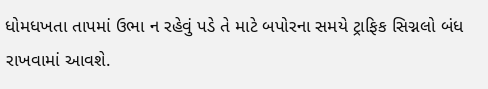ધોમધખતા તાપમાં ઉભા ન રહેવું પડે તે માટે બપોરના સમયે ટ્રાફિક સિગ્નલો બંધ રાખવામાં આવશે.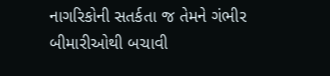નાગરિકોની સતર્કતા જ તેમને ગંભીર બીમારીઓથી બચાવી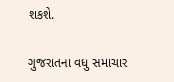શકશે.

ગુજરાતના વધુ સમાચાર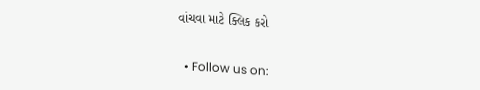વાંચવા માટે ક્લિક કરો


  • Follow us on: